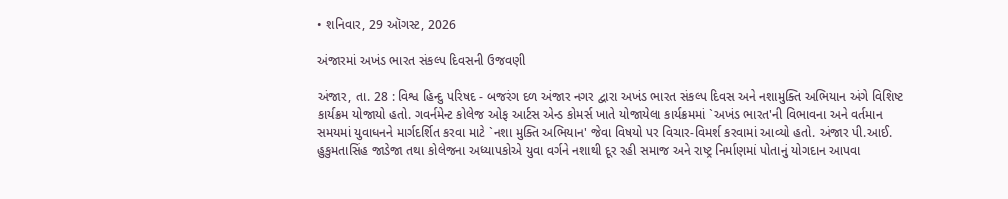• શનિવાર, 29 ઑગસ્ટ, 2026

અંજારમાં અખંડ ભારત સંકલ્પ દિવસની ઉજવણી

અંજાર, તા. 28 : વિશ્વ હિન્દુ પરિષદ - બજરંગ દળ અંજાર નગર દ્વારા અખંડ ભારત સંકલ્પ દિવસ અને નશામુક્તિ અભિયાન અંગે વિશિષ્ટ કાર્યક્રમ યોજાયો હતો. ગવર્નમેન્ટ કોલેજ ઓફ આર્ટસ એન્ડ કોમર્સ ખાતે યોજાયેલા કાર્યક્રમમાં `અખંડ ભારત'ની વિભાવના અને વર્તમાન સમયમાં યુવાધનને માર્ગદર્શિત કરવા માટે `નશા મુક્તિ અભિયાન' જેવા વિષયો પર વિચાર-વિમર્શ કરવામાં આવ્યો હતો. અંજાર પી.આઈ. હુકુમતાસિંહ જાડેજા તથા કોલેજના અધ્યાપકોએ યુવા વર્ગને નશાથી દૂર રહી સમાજ અને રાષ્ટ્ર નિર્માણમાં પોતાનું યોગદાન આપવા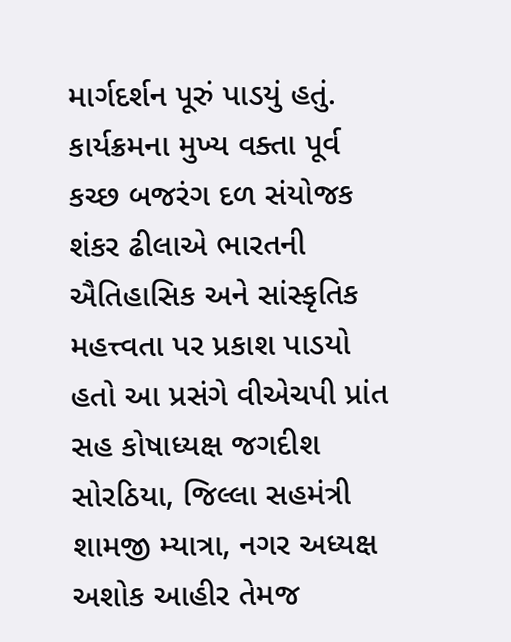માર્ગદર્શન પૂરું પાડયું હતું. કાર્યક્રમના મુખ્ય વક્તા પૂર્વ કચ્છ બજરંગ દળ સંયોજક શંકર ઢીલાએ ભારતની ઐતિહાસિક અને સાંસ્કૃતિક મહત્ત્વતા પર પ્રકાશ પાડયો હતો આ પ્રસંગે વીએચપી પ્રાંત સહ કોષાધ્યક્ષ જગદીશ સોરઠિયા, જિલ્લા સહમંત્રી શામજી મ્યાત્રા, નગર અધ્યક્ષ અશોક આહીર તેમજ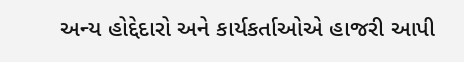અન્ય હોદ્દેદારો અને કાર્યકર્તાઓએ હાજરી આપી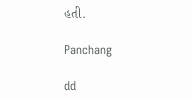હતી.

Panchang

dd